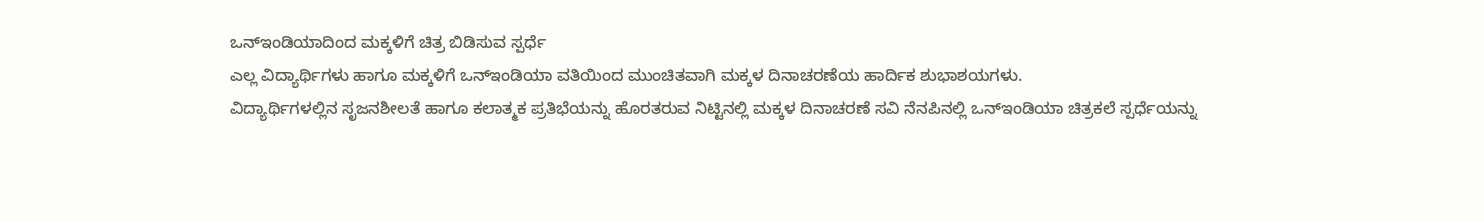ಒನ್ಇಂಡಿಯಾದಿಂದ ಮಕ್ಕಳಿಗೆ ಚಿತ್ರ ಬಿಡಿಸುವ ಸ್ಪರ್ಧೆ
ಎಲ್ಲ ವಿದ್ಯಾರ್ಥಿಗಳು ಹಾಗೂ ಮಕ್ಕಳಿಗೆ ಒನ್ಇಂಡಿಯಾ ವತಿಯಿಂದ ಮುಂಚಿತವಾಗಿ ಮಕ್ಕಳ ದಿನಾಚರಣೆಯ ಹಾರ್ದಿಕ ಶುಭಾಶಯಗಳು.
ವಿದ್ಯಾರ್ಥಿಗಳಲ್ಲಿನ ಸೃಜನಶೀಲತೆ ಹಾಗೂ ಕಲಾತ್ಮಕ ಪ್ರತಿಭೆಯನ್ನು ಹೊರತರುವ ನಿಟ್ಟಿನಲ್ಲಿ ಮಕ್ಕಳ ದಿನಾಚರಣೆ ಸವಿ ನೆನಪಿನಲ್ಲಿ ಒನ್ಇಂಡಿಯಾ ಚಿತ್ರಕಲೆ ಸ್ಪರ್ಧೆಯನ್ನು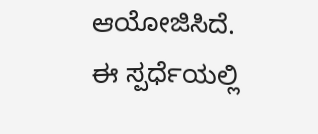ಆಯೋಜಿಸಿದೆ. ಈ ಸ್ಪರ್ಧೆಯಲ್ಲಿ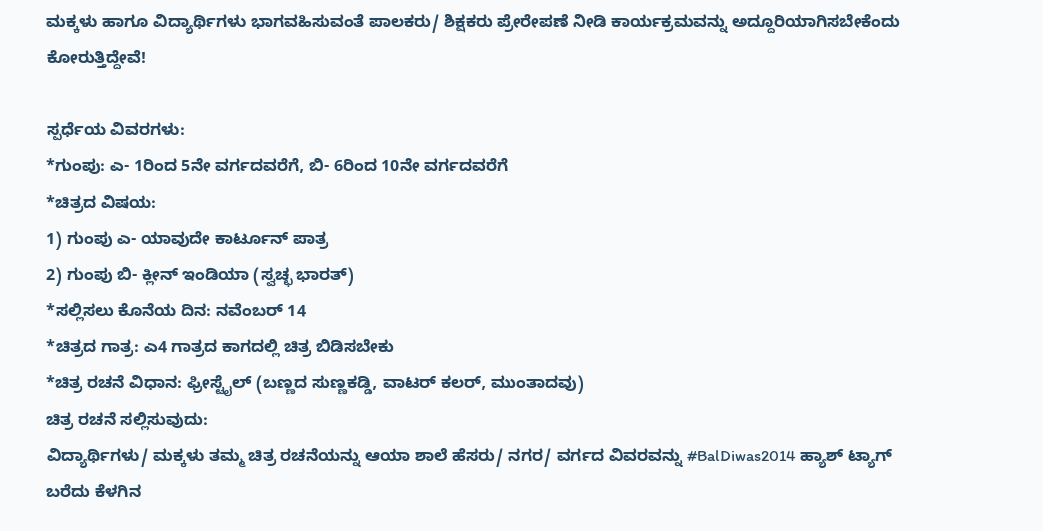ಮಕ್ಕಳು ಹಾಗೂ ವಿದ್ಯಾರ್ಥಿಗಳು ಭಾಗವಹಿಸುವಂತೆ ಪಾಲಕರು/ ಶಿಕ್ಷಕರು ಪ್ರೇರೇಪಣೆ ನೀಡಿ ಕಾರ್ಯಕ್ರಮವನ್ನು ಅದ್ದೂರಿಯಾಗಿಸಬೇಕೆಂದು ಕೋರುತ್ತಿದ್ದೇವೆ!

ಸ್ಪರ್ಧೆಯ ವಿವರಗಳು:
*ಗುಂಪು: ಎ- 1ರಿಂದ 5ನೇ ವರ್ಗದವರೆಗೆ, ಬಿ- 6ರಿಂದ 10ನೇ ವರ್ಗದವರೆಗೆ
*ಚಿತ್ರದ ವಿಷಯ:
1) ಗುಂಪು ಎ- ಯಾವುದೇ ಕಾರ್ಟೂನ್ ಪಾತ್ರ
2) ಗುಂಪು ಬಿ- ಕ್ಲೀನ್ ಇಂಡಿಯಾ (ಸ್ವಚ್ಛ ಭಾರತ್)
*ಸಲ್ಲಿಸಲು ಕೊನೆಯ ದಿನ: ನವೆಂಬರ್ 14
*ಚಿತ್ರದ ಗಾತ್ರ: ಎ4 ಗಾತ್ರದ ಕಾಗದಲ್ಲಿ ಚಿತ್ರ ಬಿಡಿಸಬೇಕು
*ಚಿತ್ರ ರಚನೆ ವಿಧಾನ: ಫ್ರೀಸ್ಟೈಲ್ (ಬಣ್ಣದ ಸುಣ್ಣಕಡ್ಡಿ, ವಾಟರ್ ಕಲರ್, ಮುಂತಾದವು)
ಚಿತ್ರ ರಚನೆ ಸಲ್ಲಿಸುವುದು:
ವಿದ್ಯಾರ್ಥಿಗಳು/ ಮಕ್ಕಳು ತಮ್ಮ ಚಿತ್ರ ರಚನೆಯನ್ನು ಆಯಾ ಶಾಲೆ ಹೆಸರು/ ನಗರ/ ವರ್ಗದ ವಿವರವನ್ನು #BalDiwas2014 ಹ್ಯಾಶ್ ಟ್ಯಾಗ್ ಬರೆದು ಕೆಳಗಿನ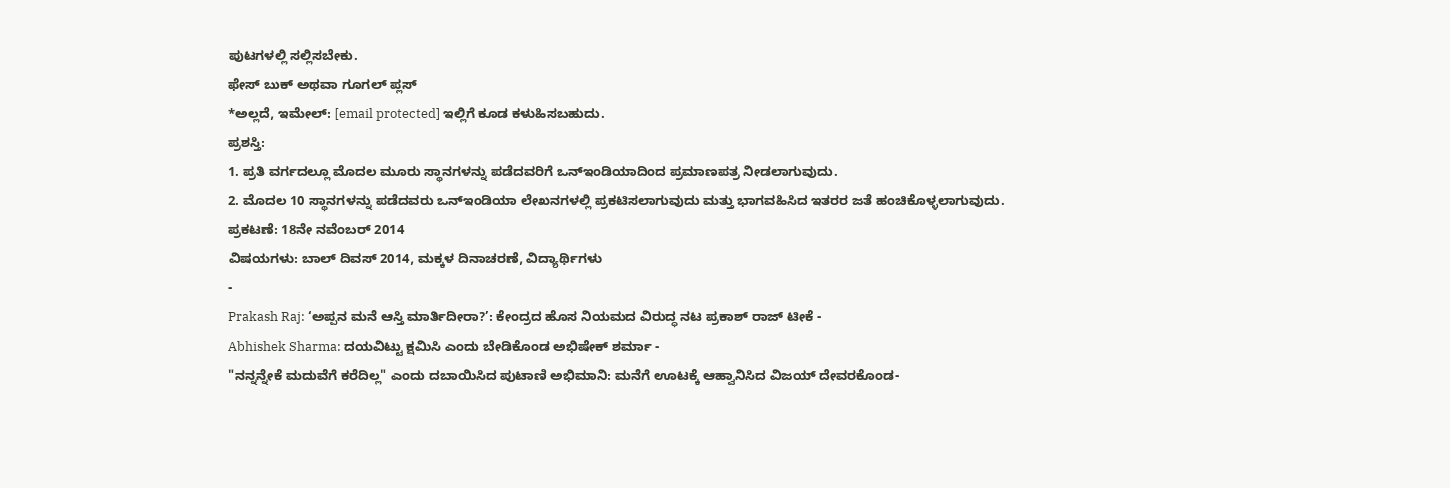ಪುಟಗಳಲ್ಲಿ ಸಲ್ಲಿಸಬೇಕು.
ಫೇಸ್ ಬುಕ್ ಅಥವಾ ಗೂಗಲ್ ಪ್ಲಸ್
*ಅಲ್ಲದೆ, ಇಮೇಲ್: [email protected] ಇಲ್ಲಿಗೆ ಕೂಡ ಕಳುಹಿಸಬಹುದು.
ಪ್ರಶಸ್ತಿ:
1. ಪ್ರತಿ ವರ್ಗದಲ್ಲೂ ಮೊದಲ ಮೂರು ಸ್ಥಾನಗಳನ್ನು ಪಡೆದವರಿಗೆ ಒನ್ಇಂಡಿಯಾದಿಂದ ಪ್ರಮಾಣಪತ್ರ ನೀಡಲಾಗುವುದು.
2. ಮೊದಲ 10 ಸ್ಥಾನಗಳನ್ನು ಪಡೆದವರು ಒನ್ಇಂಡಿಯಾ ಲೇಖನಗಳಲ್ಲಿ ಪ್ರಕಟಿಸಲಾಗುವುದು ಮತ್ತು ಭಾಗವಹಿಸಿದ ಇತರರ ಜತೆ ಹಂಚಿಕೊಳ್ಳಲಾಗುವುದು.
ಪ್ರಕಟಣೆ: 18ನೇ ನವೆಂಬರ್ 2014
ವಿಷಯಗಳು: ಬಾಲ್ ದಿವಸ್ 2014, ಮಕ್ಕಳ ದಿನಾಚರಣೆ, ವಿದ್ಯಾರ್ಥಿಗಳು
-
Prakash Raj: ‘ಅಪ್ಪನ ಮನೆ ಆಸ್ತಿ ಮಾರ್ತಿದೀರಾ?’: ಕೇಂದ್ರದ ಹೊಸ ನಿಯಮದ ವಿರುದ್ಧ ನಟ ಪ್ರಕಾಶ್ ರಾಜ್ ಟೀಕೆ -
Abhishek Sharma: ದಯವಿಟ್ಟು ಕ್ಷಮಿಸಿ ಎಂದು ಬೇಡಿಕೊಂಡ ಅಭಿಷೇಕ್ ಶರ್ಮಾ -
"ನನ್ನನ್ನೇಕೆ ಮದುವೆಗೆ ಕರೆದಿಲ್ಲ" ಎಂದು ದಬಾಯಿಸಿದ ಪುಟಾಣಿ ಅಭಿಮಾನಿ: ಮನೆಗೆ ಊಟಕ್ಕೆ ಆಹ್ವಾನಿಸಿದ ವಿಜಯ್ ದೇವರಕೊಂಡ-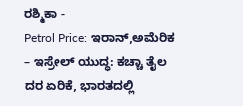ರಶ್ಮಿಕಾ -
Petrol Price: ಇರಾನ್,ಅಮೆರಿಕ – ಇಸ್ರೇಲ್ ಯುದ್ಧ: ಕಚ್ಚಾ ತೈಲ ದರ ಏರಿಕೆ, ಭಾರತದಲ್ಲಿ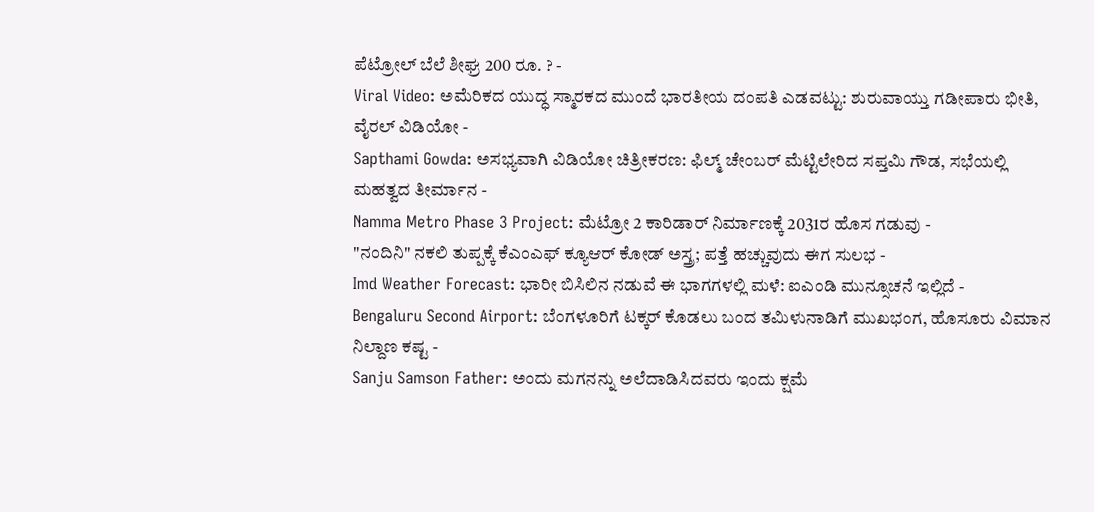ಪೆಟ್ರೋಲ್ ಬೆಲೆ ಶೀಘ್ರ 200 ರೂ. ? -
Viral Video: ಅಮೆರಿಕದ ಯುದ್ಧ ಸ್ಮಾರಕದ ಮುಂದೆ ಭಾರತೀಯ ದಂಪತಿ ಎಡವಟ್ಟು: ಶುರುವಾಯ್ತು ಗಡೀಪಾರು ಭೀತಿ, ವೈರಲ್ ವಿಡಿಯೋ -
Sapthami Gowda: ಅಸಭ್ಯವಾಗಿ ವಿಡಿಯೋ ಚಿತ್ರೀಕರಣ: ಫಿಲ್ಮ್ ಚೇಂಬರ್ ಮೆಟ್ಟಿಲೇರಿದ ಸಪ್ತಮಿ ಗೌಡ, ಸಭೆಯಲ್ಲಿ ಮಹತ್ವದ ತೀರ್ಮಾನ -
Namma Metro Phase 3 Project: ಮೆಟ್ರೋ 2 ಕಾರಿಡಾರ್ ನಿರ್ಮಾಣಕ್ಕೆ 2031ರ ಹೊಸ ಗಡುವು -
"ನಂದಿನಿ" ನಕಲಿ ತುಪ್ಪಕ್ಕೆ ಕೆಎಂಎಫ್ ಕ್ಯೂಆರ್ ಕೋಡ್ ಅಸ್ತ್ರ; ಪತ್ತೆ ಹಚ್ಚುವುದು ಈಗ ಸುಲಭ -
Imd Weather Forecast: ಭಾರೀ ಬಿಸಿಲಿನ ನಡುವೆ ಈ ಭಾಗಗಳಲ್ಲಿ ಮಳೆ: ಐಎಂಡಿ ಮುನ್ಸೂಚನೆ ಇಲ್ಲಿದೆ -
Bengaluru Second Airport: ಬೆಂಗಳೂರಿಗೆ ಟಕ್ಕರ್ ಕೊಡಲು ಬಂದ ತಮಿಳುನಾಡಿಗೆ ಮುಖಭಂಗ, ಹೊಸೂರು ವಿಮಾನ ನಿಲ್ದಾಣ ಕಷ್ಟ -
Sanju Samson Father: ಅಂದು ಮಗನನ್ನು ಅಲೆದಾಡಿಸಿದವರು ಇಂದು ಕ್ಷಮೆ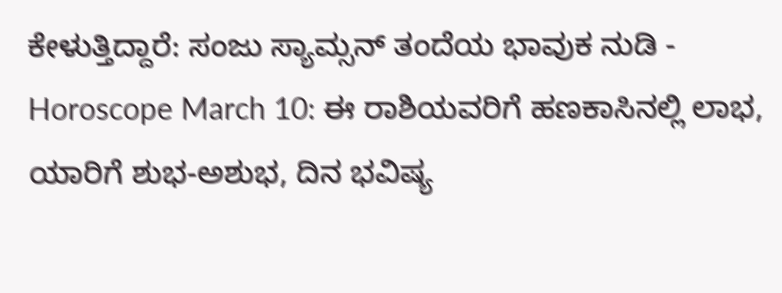ಕೇಳುತ್ತಿದ್ದಾರೆ: ಸಂಜು ಸ್ಯಾಮ್ಸನ್ ತಂದೆಯ ಭಾವುಕ ನುಡಿ -
Horoscope March 10: ಈ ರಾಶಿಯವರಿಗೆ ಹಣಕಾಸಿನಲ್ಲಿ ಲಾಭ, ಯಾರಿಗೆ ಶುಭ-ಅಶುಭ, ದಿನ ಭವಿಷ್ಯ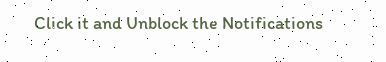Click it and Unblock the Notifications